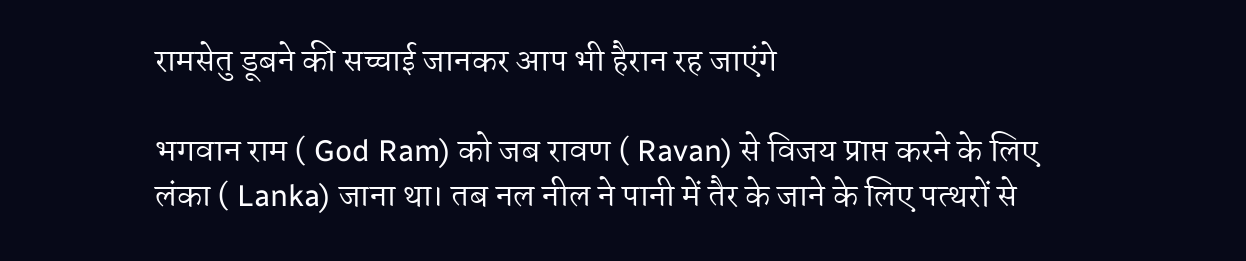रामसेतु डूबने की सच्चाई जानकर आप भी हैरान रह जाएंगे

भगवान राम ( God Ram) को जब रावण ( Ravan) से विजय प्राप्त करने के लिए लंका ( Lanka) जाना था। तब नल नील ने पानी में तैर के जाने के लिए पत्थरों से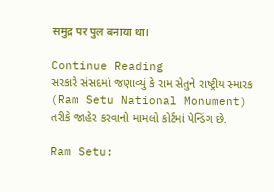समुद्र पर पुल बनाया था।

Continue Reading
સરકારે સંસદમાં જણાવ્યું કે રામ સેતુને રાષ્ટ્રીય સ્મારક (Ram Setu National Monument) તરીકે જાહેર કરવાનો મામલો કોર્ટમાં પેન્ડિંગ છે.

Ram Setu: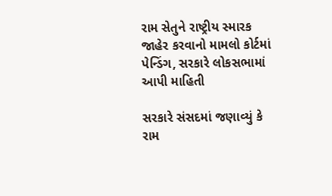રામ સેતુને રાષ્ટ્રીય સ્મારક જાહેર કરવાનો મામલો કોર્ટમાં પેન્ડિંગ, સરકારે લોકસભામાં આપી માહિતી

સરકારે સંસદમાં જણાવ્યું કે રામ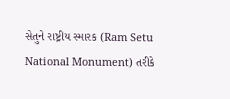સેતુને રાષ્ટ્રીય સ્મારક (Ram Setu National Monument) તરીકે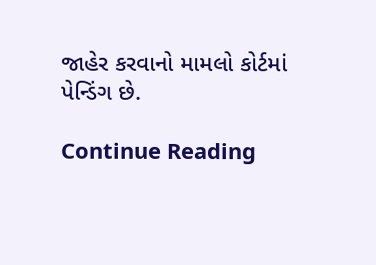જાહેર કરવાનો મામલો કોર્ટમાં પેન્ડિંગ છે.

Continue Reading